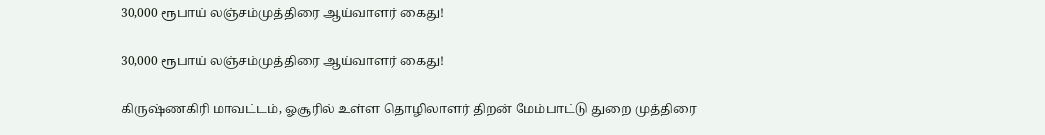30,000 ரூபாய் லஞ்சம்முத்திரை ஆய்வாளர் கைது!

30,000 ரூபாய் லஞ்சம்முத்திரை ஆய்வாளர் கைது!

கிருஷ்ணகிரி மாவட்டம், ஓசூரில் உள்ள தொழிலாளர் திறன் மேம்பாட்டு துறை முத்திரை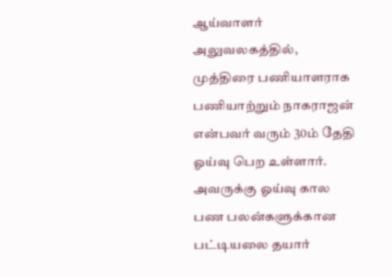ஆய்வாளர் அலுவலகத்தில், முத்திரை பணியாளராக பணியாற்றும் நாகராஜன் என்பவர் வரும் 30ம் தேதி ஓய்வு பெற உள்ளார். அவருக்கு ஓய்வு கால பண பலன்களுக்கான பட்டியலை தயார்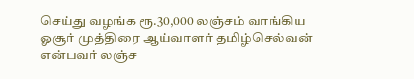செய்து வழங்க ரூ.30,000 லஞ்சம் வாங்கிய ஓசூர் முத்திரை ஆய்வாளர் தமிழ்செல்வன் என்பவர் லஞ்ச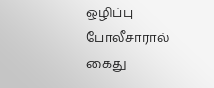ஒழிப்பு போலீசாரால் கைது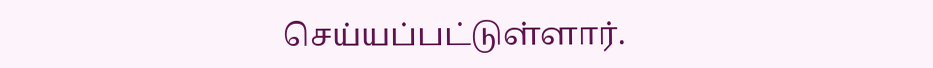செய்யப்பட்டுள்ளார்.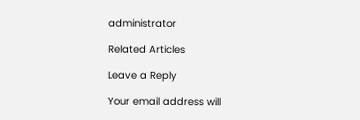administrator

Related Articles

Leave a Reply

Your email address will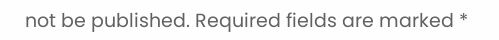not be published. Required fields are marked *